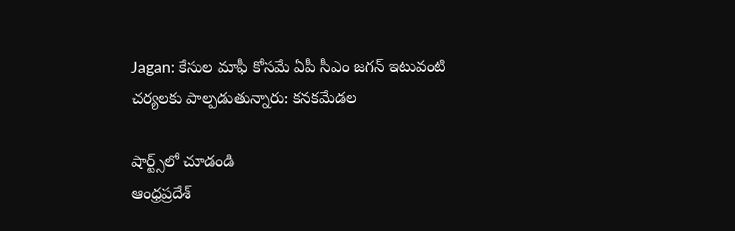Jagan: కేసుల మాఫీ కోసమే ఏపీ సీఎం జగన్ ఇటువంటి చర్యలకు పాల్పడుతున్నారు: కనకమేడల

షార్ట్స్‌లో చూడండి
ఆంధ్రప్రదేశ్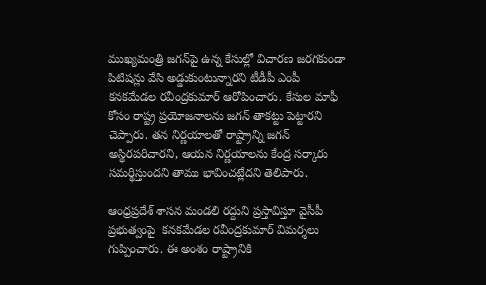ముఖ్యమంత్రి జగన్‌పై ఉన్న కేసుల్లో విచారణ జరగకుండా పిటిషన్లు వేసి అడ్డుకుంటున్నారని టీడీపీ ఎంపీ కనకమేడల రవీంద్రకుమార్ ఆరోపించారు. కేసుల మాఫీ కోసం రాష్ట్ర ప్రయోజనాలను జగన్ తాకట్టు పెట్టారని చెప్పారు. తన నిర్ణయాలతో రాష్ట్రాన్ని జగన్ అస్థిరపరిచారని, ఆయన నిర్ణయాలను కేంద్ర సర్కారు సమర్థిస్తుందని తాము భావించట్లేదని తెలిపారు.

ఆంధ్రప్రదేశ్ శాసన మండలి రద్దుని ప్రస్తావిస్తూ వైసీపీ ప్రభుత్వంపై  కనకమేడల రవీంద్రకుమార్ విమర్శలు గుప్పించారు. ఈ అంశం రాష్ట్రానికి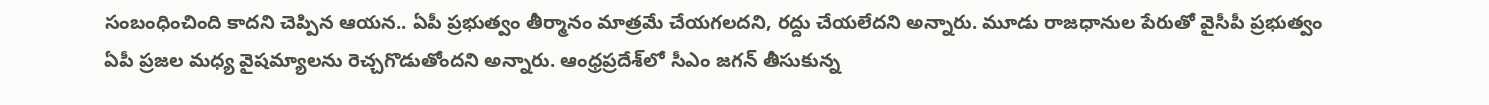సంబంధించింది కాదని చెప్పిన ఆయన.. ఏపీ ప్రభుత్వం తీర్మానం మాత్రమే చేయగలదని, రద్దు చేయలేదని అన్నారు. మూడు రాజధానుల పేరుతో వైసీపీ ప్రభుత్వం ఏపీ ప్రజల మధ్య వైషమ్యాలను రెచ్చగొడుతోందని అన్నారు. ఆంధ్రప్రదేశ్‌లో సీఎం జగన్ తీసుకున్న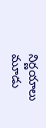నిర్ణయాలు మూడు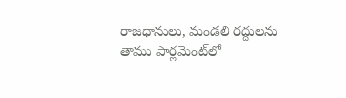రాజధానులు, మండలి రద్దులను తాము పార్లమెంట్‌లో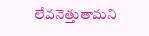లేవనెత్తుతామని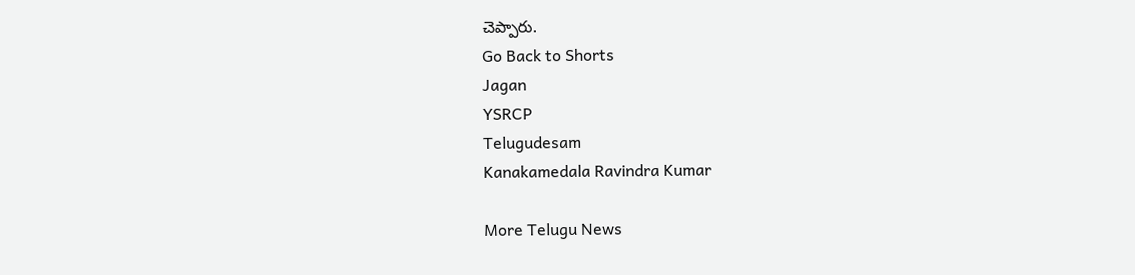చెప్పారు.
Go Back to Shorts
Jagan
YSRCP
Telugudesam
Kanakamedala Ravindra Kumar

More Telugu News